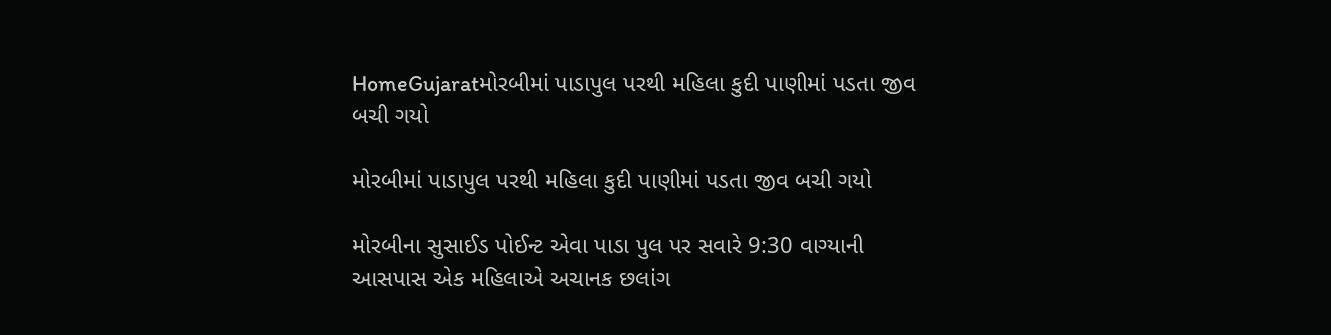HomeGujaratમોરબીમાં પાડાપુલ પરથી મહિલા કુદી પાણીમાં પડતા જીવ બચી ગયો

મોરબીમાં પાડાપુલ પરથી મહિલા કુદી પાણીમાં પડતા જીવ બચી ગયો

મોરબીના સુસાઈડ પોઈન્ટ એવા પાડા પુલ પર સવારે 9:30 વાગ્યાની આસપાસ એક મહિલાએ અચાનક છલાંગ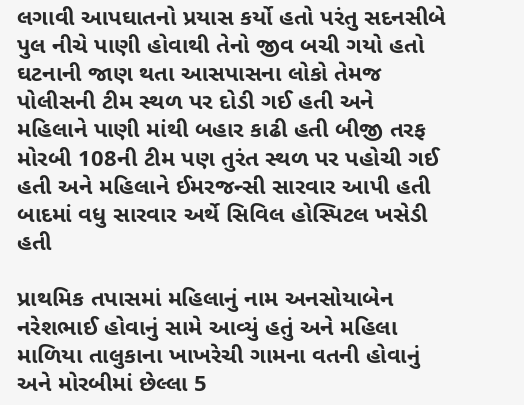લગાવી આપઘાતનો પ્રયાસ કર્યો હતો પરંતુ સદનસીબે પુલ નીચે પાણી હોવાથી તેનો જીવ બચી ગયો હતો ઘટનાની જાણ થતા આસપાસના લોકો તેમજ પોલીસની ટીમ સ્થળ પર દોડી ગઈ હતી અને મહિલાને પાણી માંથી બહાર કાઢી હતી બીજી તરફ મોરબી 108ની ટીમ પણ તુરંત સ્થળ પર પહોચી ગઈ હતી અને મહિલાને ઈમરજન્સી સારવાર આપી હતી બાદમાં વધુ સારવાર અર્થે સિવિલ હોસ્પિટલ ખસેડી હતી

પ્રાથમિક તપાસમાં મહિલાનું નામ અનસોયાબેન નરેશભાઈ હોવાનું સામે આવ્યું હતું અને મહિલા માળિયા તાલુકાના ખાખરેચી ગામના વતની હોવાનું અને મોરબીમાં છેલ્લા 5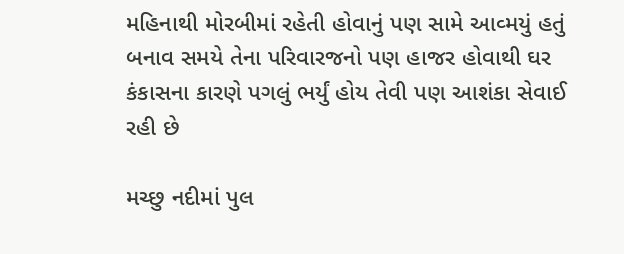મહિનાથી મોરબીમાં રહેતી હોવાનું પણ સામે આવ્મયું હતું બનાવ સમયે તેના પરિવારજનો પણ હાજર હોવાથી ઘર કંકાસના કારણે પગલું ભર્યું હોય તેવી પણ આશંકા સેવાઈ રહી છે

મચ્છુ નદીમાં પુલ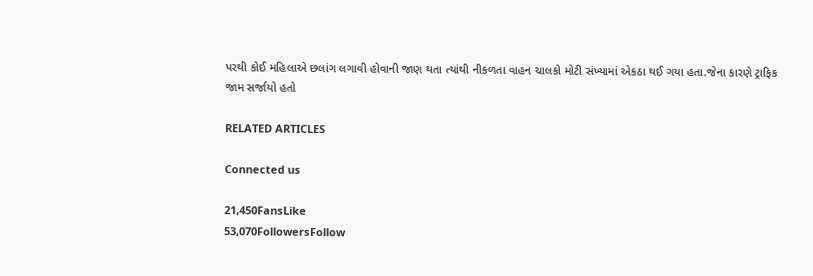પરથી કોઈ મહિલાએ છલાંગ લગાવી હોવાની જાણ થતા ત્યાંથી નીકળતા વાહન ચાલકો મોટી સંખ્યામાં એકઠા થઈ ગયા હતા.જેના કારણે ટ્રાફિક જામ સર્જાયો હતો

RELATED ARTICLES

Connected us

21,450FansLike
53,070FollowersFollow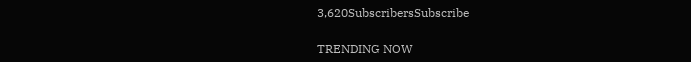3,620SubscribersSubscribe

TRENDING NOW